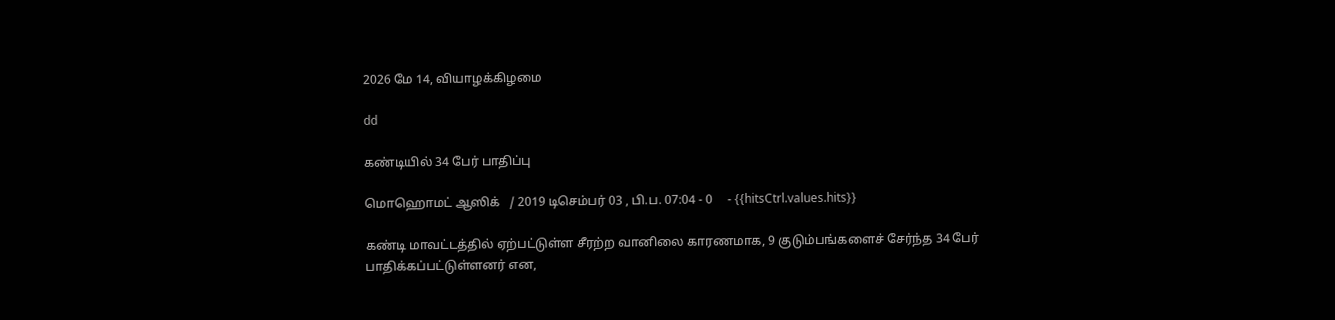2026 மே 14, வியாழக்கிழமை

dd

கண்டியில் 34 பேர் பாதிப்பு

மொஹொமட் ஆஸிக்   / 2019 டிசெம்பர் 03 , பி.ப. 07:04 - 0     - {{hitsCtrl.values.hits}}

கண்டி மாவட்டத்தில் ஏற்பட்டுள்ள சீரற்ற வானிலை காரணமாக, 9 குடும்பங்களைச் சேர்ந்த 34 பேர் பாதிக்கப்பட்டுள்ளனர் என,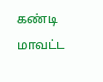கண்டி மாவட்ட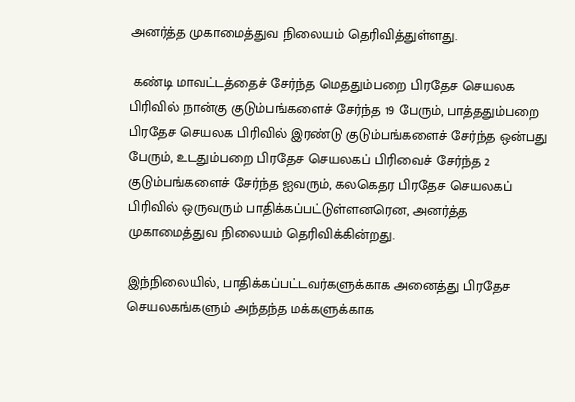அனர்த்த முகாமைத்துவ நிலையம் தெரிவித்துள்ளது.

 கண்டி மாவட்டத்தைச் சேர்ந்த மெததும்பறை பிரதேச செயலக பிரிவில் நான்கு குடும்பங்களைச் சேர்ந்த 19 பேரும், பாத்ததும்பறை பிரதேச செயலக பிரிவில் இரண்டு குடும்பங்களைச் சேர்ந்த ஒன்பது பேரும், உடதும்பறை பிரதேச செயலகப் பிரிவைச் சேர்ந்த 2 குடும்பங்களைச் சேர்ந்த ஐவரும், கலகெதர பிரதேச செயலகப் பிரிவில் ஒருவரும் பாதிக்கப்பட்டுள்ளனரென, அனர்த்த முகாமைத்துவ நிலையம் தெரிவிக்கின்றது.

இந்நிலையில், பாதிக்கப்பட்டவர்களுக்காக அனைத்து பிரதேச செயலகங்களும் அந்தந்த மக்களுக்காக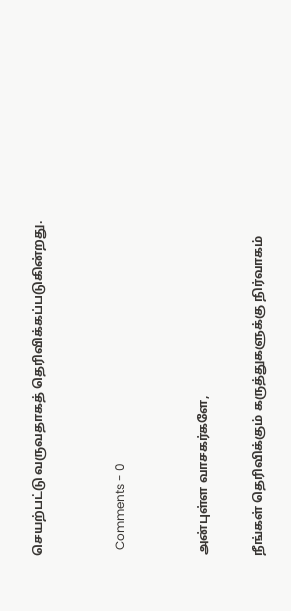செயற்பட்டு வருவதாகத் தெரிவிக்கப்படுகின்றது.


  Comments - 0


அன்புள்ள வாசகர்களே,

நீங்கள் தெரிவிக்கும் கருத்துகளுக்கு நிர்வாகம்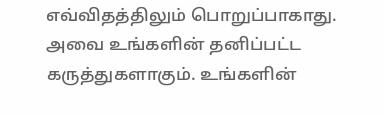எவ்விதத்திலும் பொறுப்பாகாது. அவை உங்களின் தனிப்பட்ட கருத்துகளாகும். உங்களின்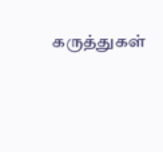கருத்துகள்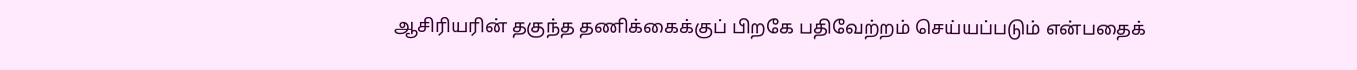ஆசிரியரின் தகுந்த தணிக்கைக்குப் பிறகே பதிவேற்றம் செய்யப்படும் என்பதைக்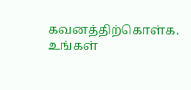கவனத்திற்கொள்க. உங்கள்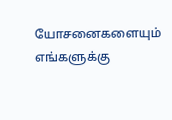யோசனைகளையும் எங்களுக்கு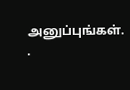அனுப்புங்கள். .